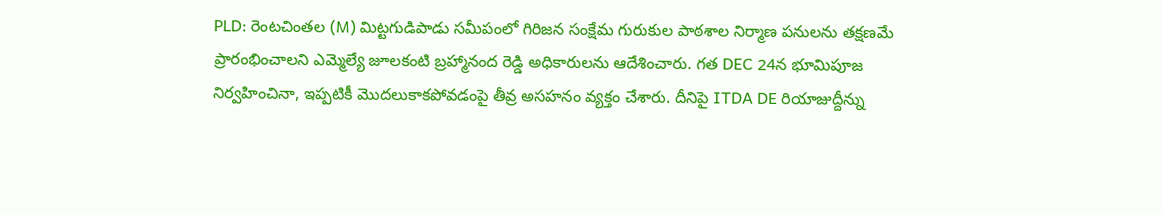PLD: రెంటచింతల (M) మిట్టగుడిపాడు సమీపంలో గిరిజన సంక్షేమ గురుకుల పాఠశాల నిర్మాణ పనులను తక్షణమే ప్రారంభించాలని ఎమ్మెల్యే జూలకంటి బ్రహ్మానంద రెడ్డి అధికారులను ఆదేశించారు. గత DEC 24న భూమిపూజ నిర్వహించినా, ఇప్పటికీ మొదలుకాకపోవడంపై తీవ్ర అసహనం వ్యక్తం చేశారు. దీనిపై ITDA DE రియాజుద్దీన్ను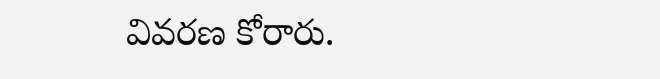వివరణ కోరారు.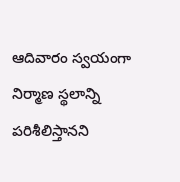ఆదివారం స్వయంగా నిర్మాణ స్థలాన్ని పరిశీలిస్తానని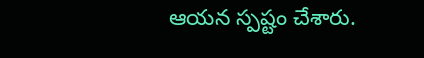ఆయన స్పష్టం చేశారు.